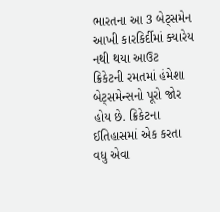ભારતના આ 3 બેટ્સમેન આખી કારકિર્દીમાં ક્યારેય નથી થયા આઉટ
ક્રિકેટની રમતમાં હંમેશા બેટ્સમેન્સનો પૂરો જોર હોય છે. ક્રિકેટના ઈતિહાસમાં એક કરતા વધુ એવા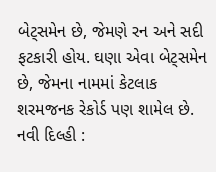બેટ્સમેન છે, જેમણે રન અને સદી ફટકારી હોય. ઘણા એવા બેટ્સમેન છે, જેમના નામમાં કેટલાક શરમજનક રેકોર્ડ પણ શામેલ છે.
નવી દિલ્હી :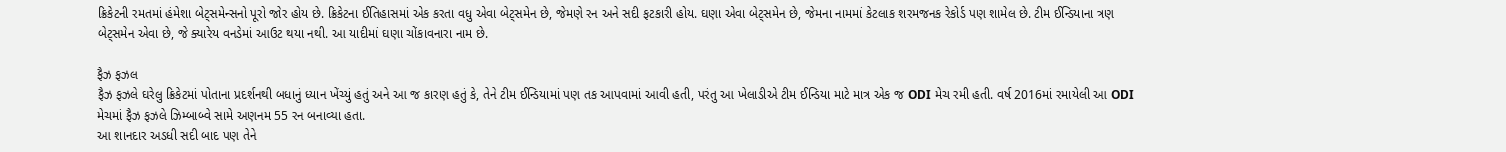ક્રિકેટની રમતમાં હંમેશા બેટ્સમેન્સનો પૂરો જોર હોય છે. ક્રિકેટના ઈતિહાસમાં એક કરતા વધુ એવા બેટ્સમેન છે, જેમણે રન અને સદી ફટકારી હોય. ઘણા એવા બેટ્સમેન છે, જેમના નામમાં કેટલાક શરમજનક રેકોર્ડ પણ શામેલ છે. ટીમ ઈન્ડિયાના ત્રણ બેટ્સમેન એવા છે, જે ક્યારેય વનડેમાં આઉટ થયા નથી. આ યાદીમાં ઘણા ચોંકાવનારા નામ છે.

ફૈઝ ફઝલ
ફૈઝ ફઝલે ઘરેલુ ક્રિકેટમાં પોતાના પ્રદર્શનથી બધાનું ધ્યાન ખેંચ્યું હતું અને આ જ કારણ હતું કે, તેને ટીમ ઈન્ડિયામાં પણ તક આપવામાં આવી હતી, પરંતુ આ ખેલાડીએ ટીમ ઈન્ડિયા માટે માત્ર એક જ ODI મેચ રમી હતી. વર્ષ 2016માં રમાયેલી આ ODI મેચમાં ફૈઝ ફઝલે ઝિમ્બાબ્વે સામે અણનમ 55 રન બનાવ્યા હતા.
આ શાનદાર અડધી સદી બાદ પણ તેને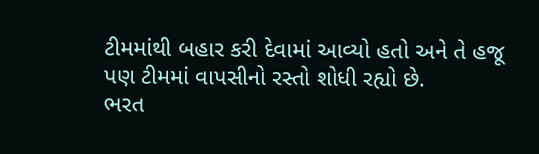ટીમમાંથી બહાર કરી દેવામાં આવ્યો હતો અને તે હજૂ પણ ટીમમાં વાપસીનો રસ્તો શોધી રહ્યો છે.
ભરત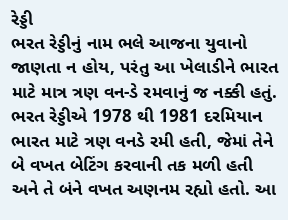રેડ્ડી
ભરત રેડ્ડીનું નામ ભલે આજના યુવાનો જાણતા ન હોય, પરંતુ આ ખેલાડીને ભારત માટે માત્ર ત્રણ વન-ડે રમવાનું જ નક્કી હતું. ભરત રેડ્ડીએ 1978 થી 1981 દરમિયાન ભારત માટે ત્રણ વનડે રમી હતી, જેમાં તેને બે વખત બેટિંગ કરવાની તક મળી હતી અને તે બંને વખત અણનમ રહ્યો હતો. આ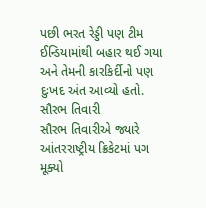પછી ભરત રેડ્ડી પણ ટીમ ઈન્ડિયામાંથી બહાર થઈ ગયા અને તેમની કારકિર્દીનો પણ દુઃખદ અંત આવ્યો હતો.
સૌરભ તિવારી
સૌરભ તિવારીએ જ્યારે આંતરરાષ્ટ્રીય ક્રિકેટમાં પગ મૂક્યો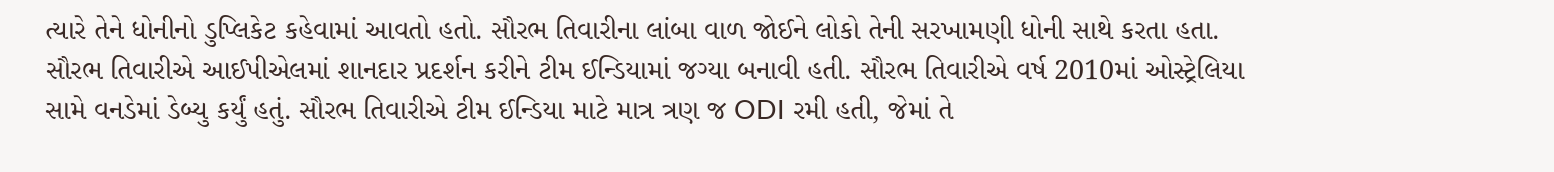ત્યારે તેને ધોનીનો ડુપ્લિકેટ કહેવામાં આવતો હતો. સૌરભ તિવારીના લાંબા વાળ જોઈને લોકો તેની સરખામણી ધોની સાથે કરતા હતા. સૌરભ તિવારીએ આઈપીએલમાં શાનદાર પ્રદર્શન કરીને ટીમ ઈન્ડિયામાં જગ્યા બનાવી હતી. સૌરભ તિવારીએ વર્ષ 2010માં ઓસ્ટ્રેલિયા સામે વનડેમાં ડેબ્યુ કર્યું હતું. સૌરભ તિવારીએ ટીમ ઈન્ડિયા માટે માત્ર ત્રણ જ ODI રમી હતી, જેમાં તે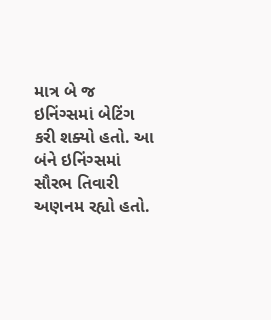માત્ર બે જ ઇનિંગ્સમાં બેટિંગ કરી શક્યો હતો. આ બંને ઇનિંગ્સમાં સૌરભ તિવારી અણનમ રહ્યો હતો.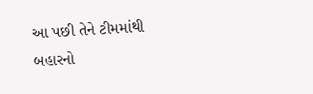આ પછી તેને ટીમમાંથી બહારનો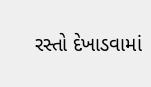રસ્તો દેખાડવામાં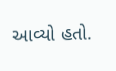આવ્યો હતો.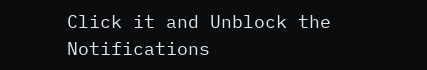Click it and Unblock the Notifications